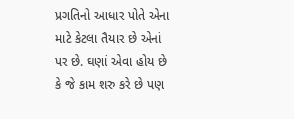પ્રગતિનો આધાર પોતે એના માટે કેટલા તૈયાર છે એનાં પર છે. ઘણાં એવા હોય છે કે જે કામ શરુ કરે છે પણ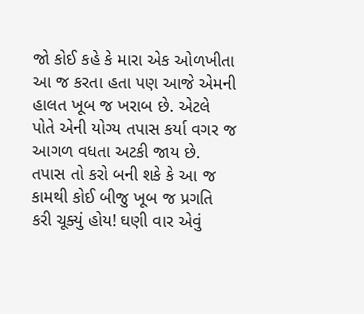જો કોઈ કહે કે મારા એક ઓળખીતા આ જ કરતા હતા પણ આજે એમની હાલત ખૂબ જ ખરાબ છે. એટલે પોતે એની યોગ્ય તપાસ કર્યા વગર જ આગળ વધતા અટકી જાય છે. તપાસ તો કરો બની શકે કે આ જ કામથી કોઈ બીજુ ખૂબ જ પ્રગતિ કરી ચૂક્યું હોય! ઘણી વાર એવું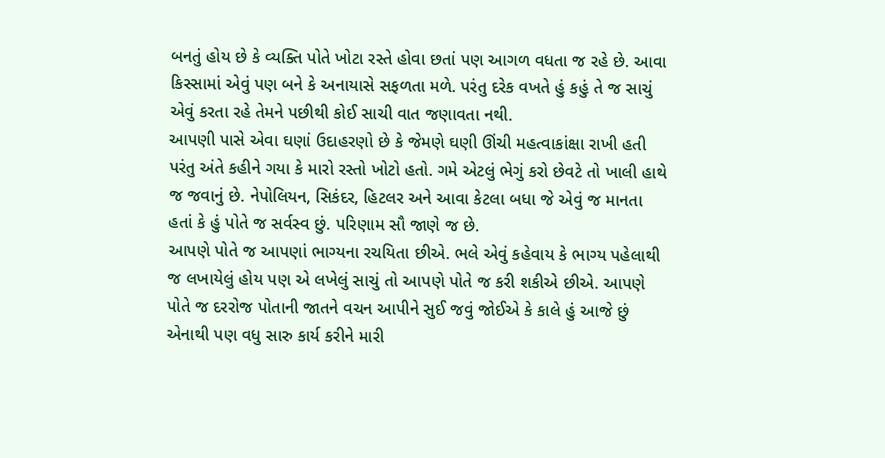બનતું હોય છે કે વ્યક્તિ પોતે ખોટા રસ્તે હોવા છતાં પણ આગળ વધતા જ રહે છે. આવા કિસ્સામાં એવું પણ બને કે અનાયાસે સફળતા મળે. પરંતુ દરેક વખતે હું કહું તે જ સાચું એવું કરતા રહે તેમને પછીથી કોઈ સાચી વાત જણાવતા નથી.
આપણી પાસે એવા ઘણાં ઉદાહરણો છે કે જેમણે ઘણી ઊંચી મહત્વાકાંક્ષા રાખી હતી પરંતુ અંતે કહીને ગયા કે મારો રસ્તો ખોટો હતો. ગમે એટલું ભેગું કરો છેવટે તો ખાલી હાથે જ જવાનું છે. નેપોલિયન, સિકંદર, હિટલર અને આવા કેટલા બધા જે એવું જ માનતા હતાં કે હું પોતે જ સર્વસ્વ છું. પરિણામ સૌ જાણે જ છે.
આપણે પોતે જ આપણાં ભાગ્યના રચયિતા છીએ. ભલે એવું કહેવાય કે ભાગ્ય પહેલાથી જ લખાયેલું હોય પણ એ લખેલું સાચું તો આપણે પોતે જ કરી શકીએ છીએ. આપણે પોતે જ દરરોજ પોતાની જાતને વચન આપીને સુઈ જવું જોઈએ કે કાલે હું આજે છું એનાથી પણ વધુ સારુ કાર્ય કરીને મારી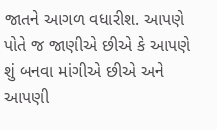જાતને આગળ વધારીશ. આપણે પોતે જ જાણીએ છીએ કે આપણે શું બનવા માંગીએ છીએ અને આપણી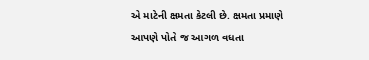એ માટેની ક્ષમતા કેટલી છે. ક્ષમતા પ્રમાણે આપણે પોતે જ આગળ વધતા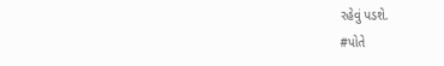રહેવું પડશે.
#પોતે